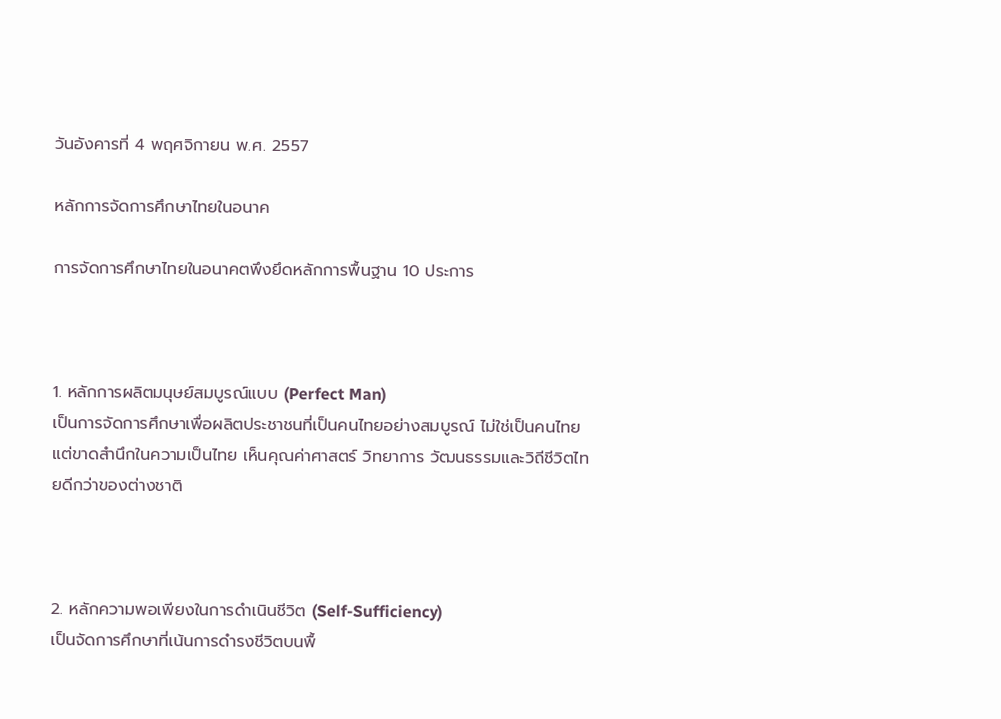วันอังคารที่ 4 พฤศจิกายน พ.ศ. 2557

หลักการจัดการศึกษาไทยในอนาค

การจัดการศึกษาไทยในอนาคตพึงยึดหลักการพื้นฐาน 10 ประการ



1. หลักการผลิตมนุษย์สมบูรณ์แบบ (Perfect Man)
เป็นการจัดการศึกษาเพื่อผลิตประชาชนที่เป็นคนไทยอย่างสมบูรณ์ ไม่ใช่เป็นคนไทยแต่ขาดสำนึกในความเป็นไทย เห็นคุณค่าศาสตร์ วิทยาการ วัฒนธรรมและวิถีชีวิตไทยดีกว่าของต่างชาติ



2. หลักความพอเพียงในการดำเนินชีวิต (Self-Sufficiency)
เป็นจัดการศึกษาที่เน้นการดำรงชีวิตบนพื้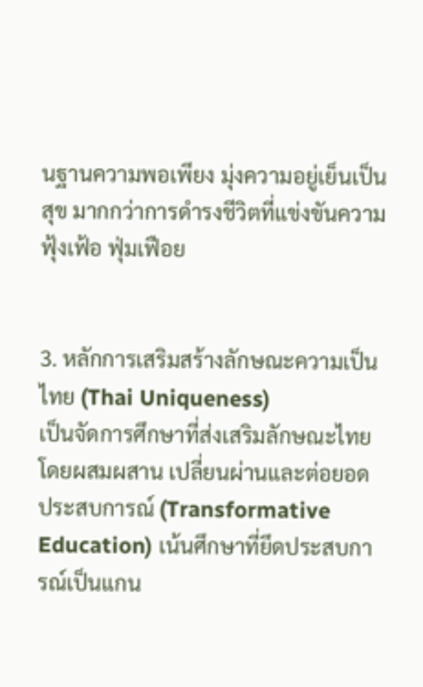นฐานความพอเพียง มุ่งความอยู่เย็นเป็นสุข มากกว่าการดำรงชีวิตที่แข่งขันความฟุ้งเฟ้อ ฟุ่มเฟือย


3. หลักการเสริมสร้างลักษณะความเป็นไทย (Thai Uniqueness)
เป็นจัดการศึกษาที่ส่งเสริมลักษณะไทยโดยผสมผสาน เปลี่ยนผ่านและต่อยอดประสบการณ์ (Transformative Education) เน้นศึกษาที่ยึดประสบการณ์เป็นแกน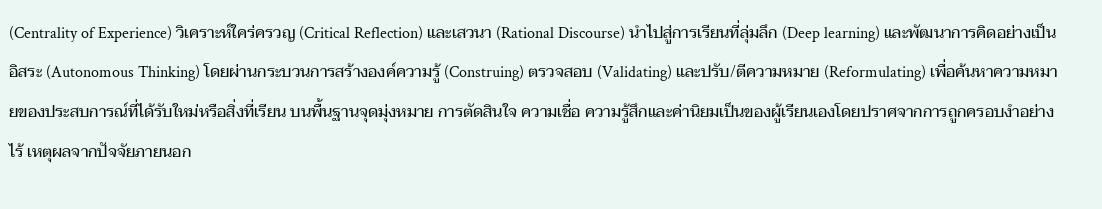(Centrality of Experience) วิเคราะห์ใคร่ครวญ (Critical Reflection) และเสวนา (Rational Discourse) นำไปสู่การเรียนที่ลุ่มลึก (Deep learning) และพัฒนาการคิดอย่างเป็นอิสระ (Autonomous Thinking) โดยผ่านกระบวนการสร้างองค์ความรู้ (Construing) ตรวจสอบ (Validating) และปรับ/ตีความหมาย (Reformulating) เพื่อค้นหาความหมายของประสบการณ์ที่ได้รับใหม่หรือสิ่งที่เรียน บนพื้นฐานจุดมุ่งหมาย การตัดสินใจ ความเชื่อ ความรู้สึกและค่านิยมเป็นของผู้เรียนเองโดยปราศจากการถูกครอบงำอย่างไร้ เหตุผลจากปัจจัยภายนอก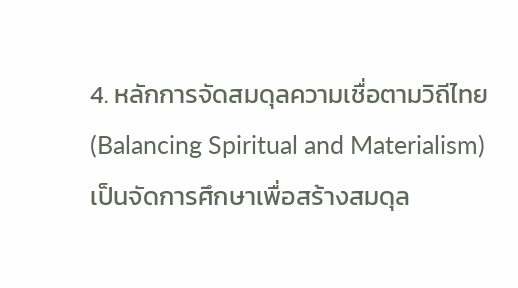4. หลักการจัดสมดุลความเชื่อตามวิถีไทย (Balancing Spiritual and Materialism)
เป็นจัดการศึกษาเพื่อสร้างสมดุล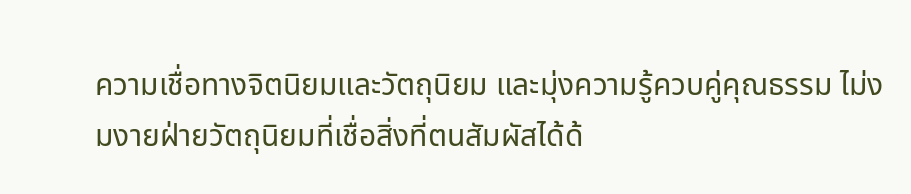ความเชื่อทางจิตนิยมและวัตถุนิยม และมุ่งความรู้ควบคู่คุณธรรม ไม่งมงายฝ่ายวัตถุนิยมที่เชื่อสิ่งที่ตนสัมผัสได้ด้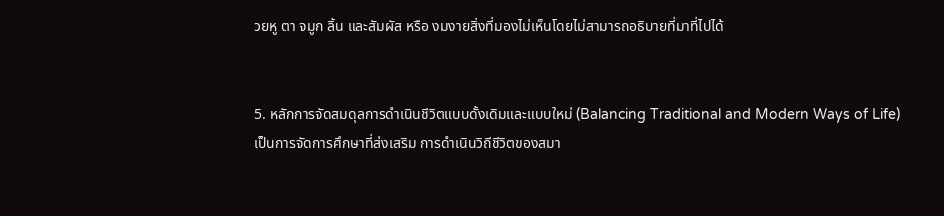วยหู ตา จมูก ลิ้น และสัมผัส หรือ งมงายสิ่งที่มองไม่เห็นโดยไม่สามารถอธิบายที่มาที่ไปได้


5. หลักการจัดสมดุลการดำเนินชีวิตแบบดั้งเดิมและแบบใหม่ (Balancing Traditional and Modern Ways of Life)
เป็นการจัดการศึกษาที่ส่งเสริม การดำเนินวิถีชีวิตของสมา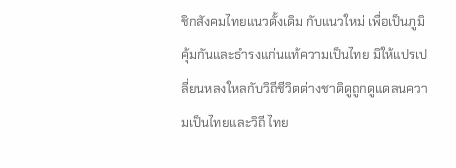ชิกสังคมไทยแนวดั้งเดิม กับแนวใหม่ เพื่อเป็นภูมิคุ้มกันและธำรงแก่นแท้ความเป็นไทย มิให้แปรเปลี่ยนหลงใหลกับวิถีชีวิตต่างชาติดูถูกดูแดลนความเป็นไทยและวิถี ไทย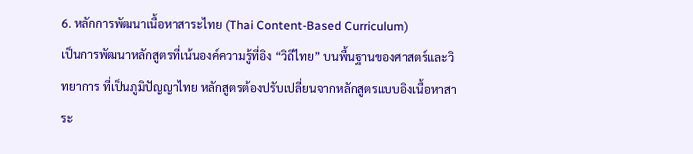6. หลักการพัฒนาเนื้อหาสาระไทย (Thai Content-Based Curriculum)
เป็นการพัฒนาหลักสูตรที่เน้นองค์ความรู้ที่อิง “วิถีไทย” บนพื้นฐานของศาสตร์และวิทยาการ ที่เป็นภูมิปัญญาไทย หลักสูตรต้องปรับเปลี่ยนจากหลักสูตรแบบอิงเนื้อหาสาระ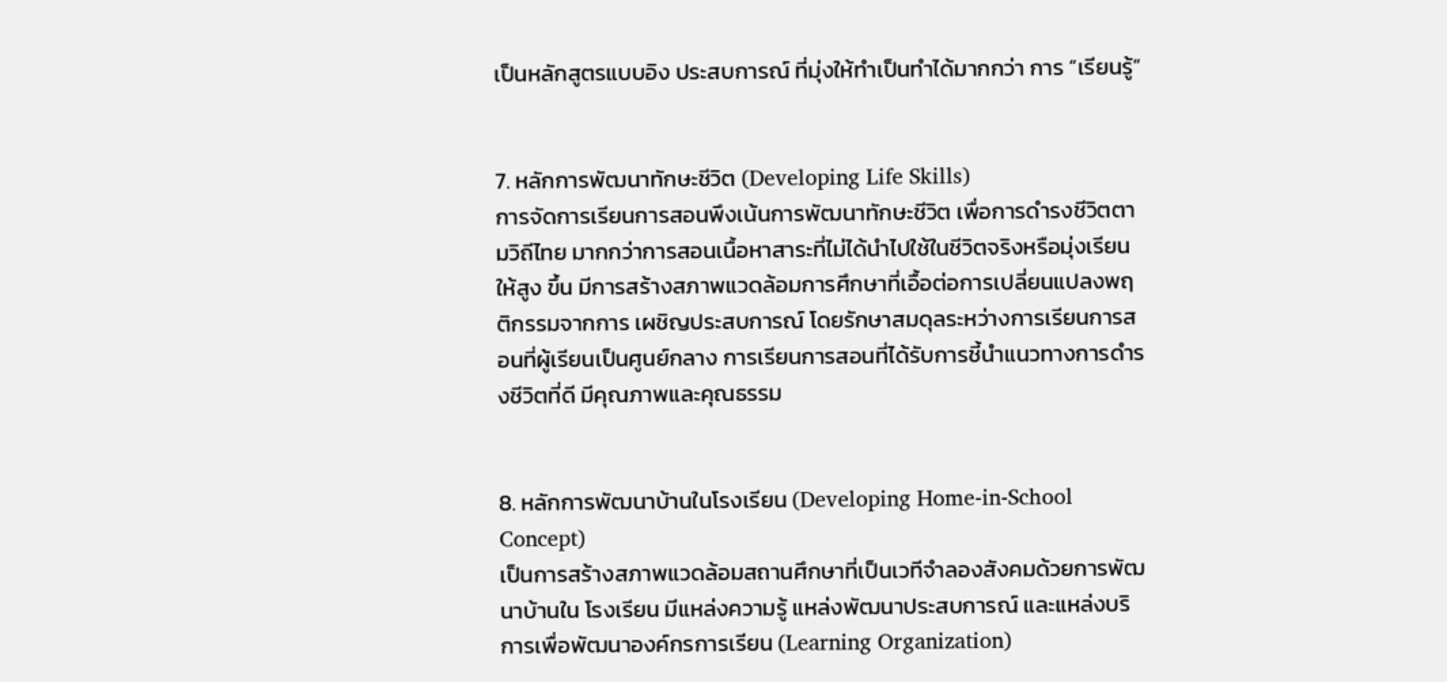เป็นหลักสูตรแบบอิง ประสบการณ์ ที่มุ่งให้ทำเป็นทำได้มากกว่า การ “เรียนรู้”


7. หลักการพัฒนาทักษะชีวิต (Developing Life Skills)
การจัดการเรียนการสอนพึงเน้นการพัฒนาทักษะชีวิต เพื่อการดำรงชีวิตตามวิถีไทย มากกว่าการสอนเนื้อหาสาระที่ไม่ได้นำไปใช้ในชีวิตจริงหรือมุ่งเรียนให้สูง ขึ้น มีการสร้างสภาพแวดล้อมการศึกษาที่เอื้อต่อการเปลี่ยนแปลงพฤติกรรมจากการ เผชิญประสบการณ์ โดยรักษาสมดุลระหว่างการเรียนการสอนที่ผู้เรียนเป็นศูนย์กลาง การเรียนการสอนที่ได้รับการชี้นำแนวทางการดำรงชีวิตที่ดี มีคุณภาพและคุณธรรม


8. หลักการพัฒนาบ้านในโรงเรียน (Developing Home-in-School Concept)
เป็นการสร้างสภาพแวดล้อมสถานศึกษาที่เป็นเวทีจำลองสังคมด้วยการพัฒนาบ้านใน โรงเรียน มีแหล่งความรู้ แหล่งพัฒนาประสบการณ์ และแหล่งบริการเพื่อพัฒนาองค์กรการเรียน (Learning Organization)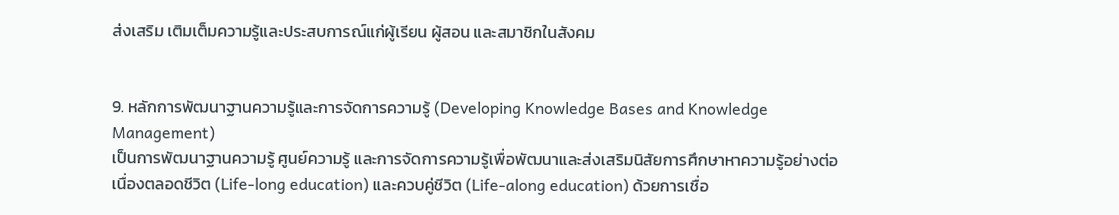ส่งเสริม เติมเต็มความรู้และประสบการณ์แก่ผู้เรียน ผู้สอน และสมาชิกในสังคม


9. หลักการพัฒนาฐานความรู้และการจัดการความรู้ (Developing Knowledge Bases and Knowledge Management)
เป็นการพัฒนาฐานความรู้ ศูนย์ความรู้ และการจัดการความรู้เพื่อพัฒนาและส่งเสริมนิสัยการศึกษาหาความรู้อย่างต่อ เนื่องตลอดชีวิต (Life-long education) และควบคู่ชีวิต (Life-along education) ด้วยการเชื่อ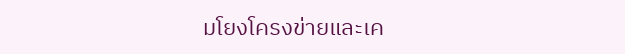มโยงโครงข่ายและเค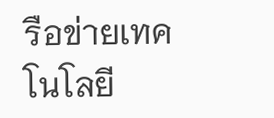รือข่ายเทคโนโลยี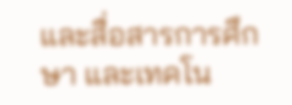และสื่อสารการศึกษา และเทคโน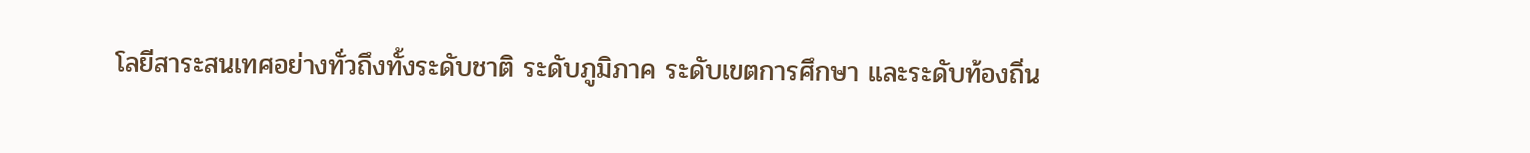โลยีสาระสนเทศอย่างทั่วถึงทั้งระดับชาติ ระดับภูมิภาค ระดับเขตการศึกษา และระดับท้องถิ่น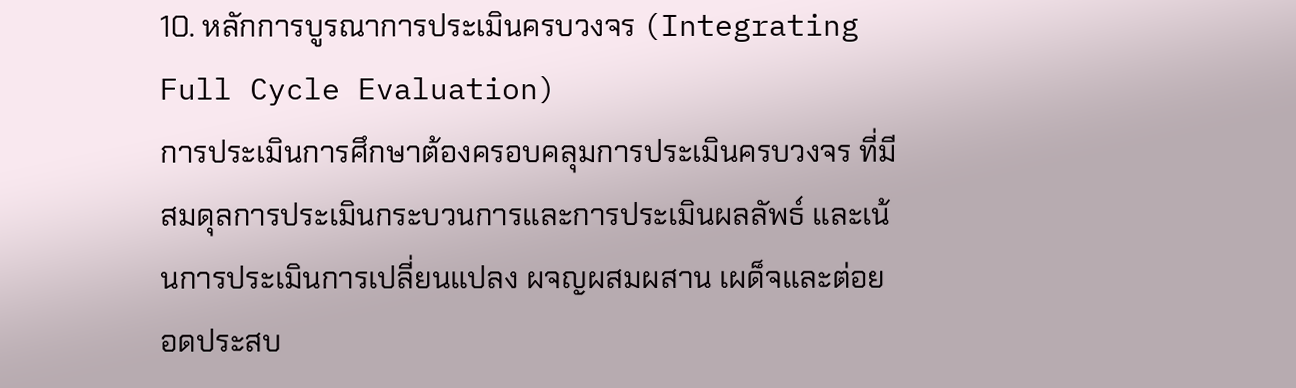10. หลักการบูรณาการประเมินครบวงจร (Integrating Full Cycle Evaluation)
การประเมินการศึกษาต้องครอบคลุมการประเมินครบวงจร ที่มีสมดุลการประเมินกระบวนการและการประเมินผลลัพธ์ และเน้นการประเมินการเปลี่ยนแปลง ผจญผสมผสาน เผด็จและต่อยอดประสบ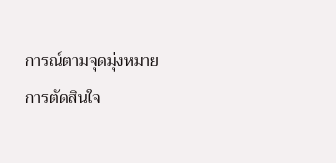การณ์ตามจุดมุ่งหมาย การตัดสินใจ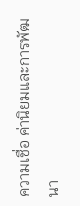ความเชื่อ ค่านิยมและการพัฒนา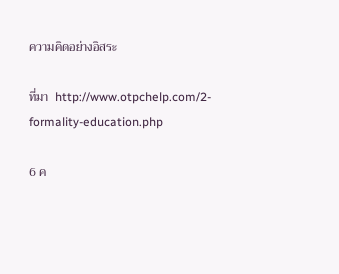ความคิดอย่างอิสระ

ที่มา  http://www.otpchelp.com/2-formality-education.php

6 ค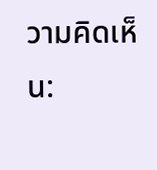วามคิดเห็น: